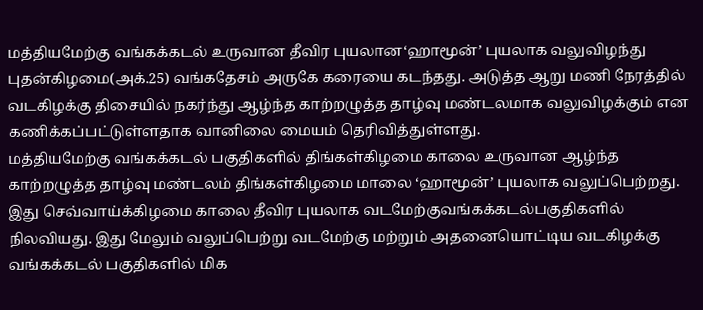மத்தியமேற்கு வங்கக்கடல் உருவான தீவிர புயலான‘ஹாமூன்’ புயலாக வலுவிழந்து புதன்கிழமை(அக்.25) வங்கதேசம் அருகே கரையை கடந்தது. அடுத்த ஆறு மணி நேரத்தில் வடகிழக்கு திசையில் நகர்ந்து ஆழ்ந்த காற்றழுத்த தாழ்வு மண்டலமாக வலுவிழக்கும் என கணிக்கப்பட்டுள்ளதாக வானிலை மையம் தெரிவித்துள்ளது.
மத்தியமேற்கு வங்கக்கடல் பகுதிகளில் திங்கள்கிழமை காலை உருவான ஆழ்ந்த காற்றழுத்த தாழ்வு மண்டலம் திங்கள்கிழமை மாலை ‘ஹாமூன்’ புயலாக வலுப்பெற்றது. இது செவ்வாய்க்கிழமை காலை தீவிர புயலாக வடமேற்குவங்கக்கடல்பகுதிகளில் நிலவியது. இது மேலும் வலுப்பெற்று வடமேற்கு மற்றும் அதனையொட்டிய வடகிழக்கு வங்கக்கடல் பகுதிகளில் மிக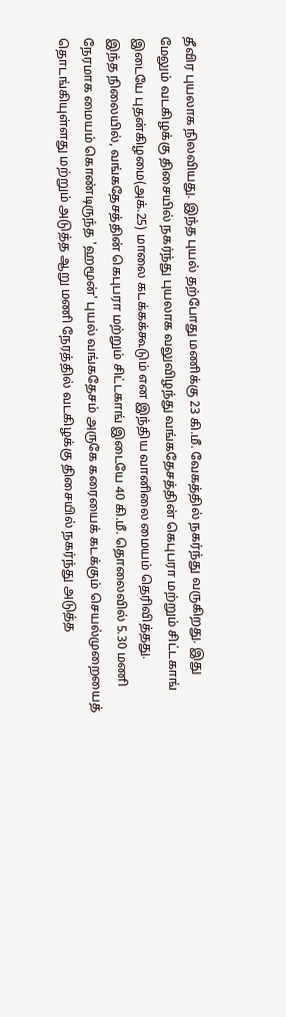தீவிர புயலாக நிலவியது. இந்த புயல் தற்போது மணிக்கு 23 கி.மீ. வேகத்தில் நகர்ந்து வருகிறது. இது மேலும் வடகிழக்கு திசையில் நகர்ந்து புயலாக வலுவிழந்து வங்கதேசத்தின் கெபுபரா மற்றும் சிட்டகாங் இடையே புதன்கிழமை(அக்.25) மாலை கடக்கக்கூடும் என இந்திய வானிலை மையம் தெரிவித்தது.
இந்த நிலையில், வங்கதேசத்தின் கெபுபரா மற்றும் சிட்டகாங் இடையே 40 கி.மீ. தொலைவில் 5.30 மணி நேரமாக மையம் கொண்டிருந்த 'ஹமூன்' புயல் வங்கதேசம் அருகே கரையைக் கடக்கும் செயல்முறையைத் தொடங்கியுள்ளது மற்றும் அடுத்த ஆறு மணி நேரத்தில் வடகிழக்கு திசையில் நகர்ந்து அடுத்த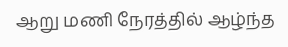ஆறு மணி நேரத்தில் ஆழ்ந்த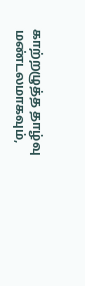காற்றழுத்த தாழ்வு மண்டலமாகவும்,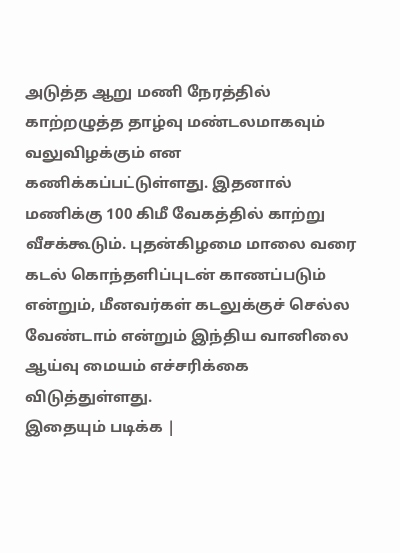அடுத்த ஆறு மணி நேரத்தில் காற்றழுத்த தாழ்வு மண்டலமாகவும் வலுவிழக்கும் என கணிக்கப்பட்டுள்ளது. இதனால் மணிக்கு 100 கிமீ வேகத்தில் காற்று வீசக்கூடும். புதன்கிழமை மாலை வரை கடல் கொந்தளிப்புடன் காணப்படும் என்றும், மீனவர்கள் கடலுக்குச் செல்ல வேண்டாம் என்றும் இந்திய வானிலை ஆய்வு மையம் எச்சரிக்கை விடுத்துள்ளது.
இதையும் படிக்க |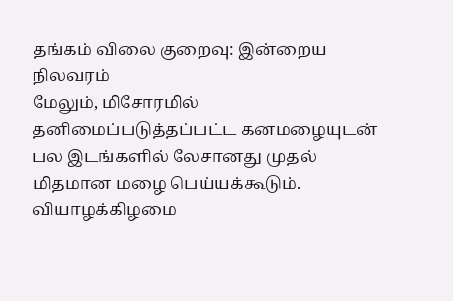தங்கம் விலை குறைவு: இன்றைய நிலவரம்
மேலும், மிசோரமில் தனிமைப்படுத்தப்பட்ட கனமழையுடன் பல இடங்களில் லேசானது முதல் மிதமான மழை பெய்யக்கூடும்.
வியாழக்கிழமை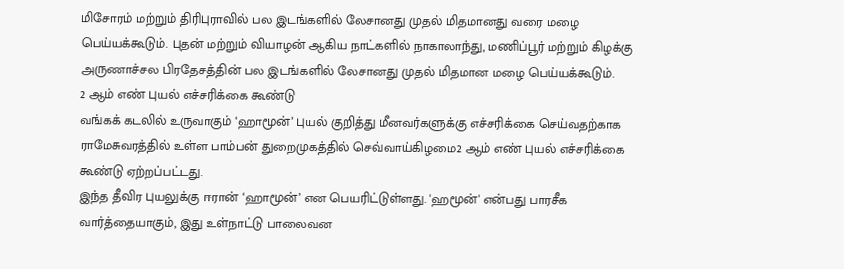மிசோரம் மற்றும் திரிபுராவில் பல இடங்களில் லேசானது முதல் மிதமானது வரை மழை பெய்யக்கூடும். புதன் மற்றும் வியாழன் ஆகிய நாட்களில் நாகாலாந்து, மணிப்பூர் மற்றும் கிழக்கு அருணாச்சல பிரதேசத்தின் பல இடங்களில் லேசானது முதல் மிதமான மழை பெய்யக்கூடும்.
2 ஆம் எண் புயல் எச்சரிக்கை கூண்டு
வங்கக் கடலில் உருவாகும் ‘ஹாமூன்’ புயல் குறித்து மீனவர்களுக்கு எச்சரிக்கை செய்வதற்காக ராமேசுவரத்தில் உள்ள பாம்பன் துறைமுகத்தில் செவ்வாய்கிழமை2 ஆம் எண் புயல் எச்சரிக்கை கூண்டு ஏற்றப்பட்டது.
இந்த தீவிர புயலுக்கு ஈரான் ‘ஹாமூன்’ என பெயரிட்டுள்ளது. 'ஹமூன்' என்பது பாரசீக வார்த்தையாகும், இது உள்நாட்டு பாலைவன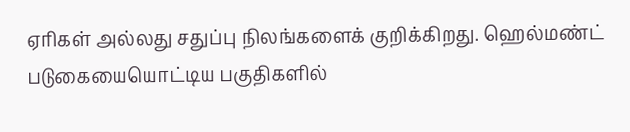ஏரிகள் அல்லது சதுப்பு நிலங்களைக் குறிக்கிறது. ஹெல்மண்ட் படுகையையொட்டிய பகுதிகளில்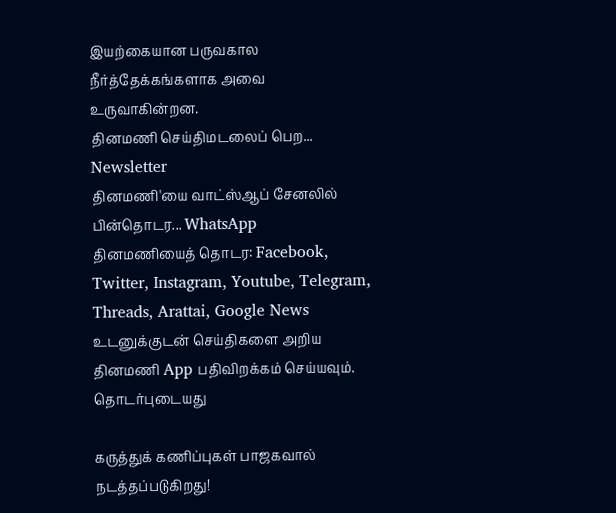இயற்கையான பருவகால நீர்த்தேக்கங்களாக அவை உருவாகின்றன.
தினமணி செய்திமடலைப் பெற... Newsletter
தினமணி'யை வாட்ஸ்ஆப் சேனலில் பின்தொடர... WhatsApp
தினமணியைத் தொடர: Facebook, Twitter, Instagram, Youtube, Telegram, Threads, Arattai, Google News
உடனுக்குடன் செய்திகளை அறிய தினமணி App பதிவிறக்கம் செய்யவும்.
தொடர்புடையது

கருத்துக் கணிப்புகள் பாஜகவால் நடத்தப்படுகிறது!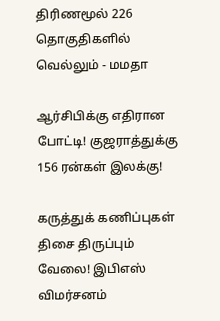திரிணமூல் 226 தொகுதிகளில் வெல்லும் - மமதா

ஆர்சிபிக்கு எதிரான போட்டி! குஜராத்துக்கு 156 ரன்கள் இலக்கு!

கருத்துக் கணிப்புகள் திசை திருப்பும் வேலை! இபிஎஸ் விமர்சனம்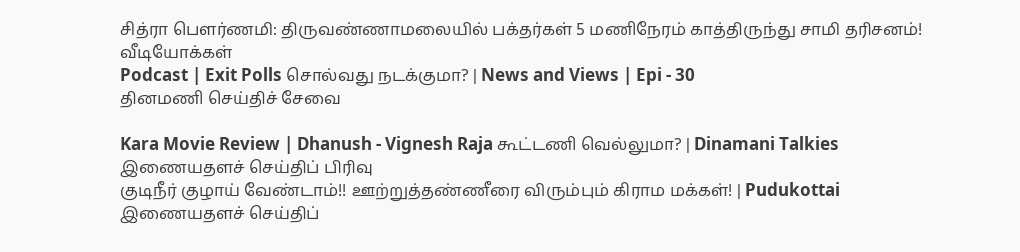சித்ரா பெளர்ணமி: திருவண்ணாமலையில் பக்தர்கள் 5 மணிநேரம் காத்திருந்து சாமி தரிசனம்!
வீடியோக்கள்
Podcast | Exit Polls சொல்வது நடக்குமா? | News and Views | Epi - 30
தினமணி செய்திச் சேவை

Kara Movie Review | Dhanush - Vignesh Raja கூட்டணி வெல்லுமா? | Dinamani Talkies
இணையதளச் செய்திப் பிரிவு
குடிநீர் குழாய் வேண்டாம்!! ஊற்றுத்தண்ணீரை விரும்பும் கிராம மக்கள்! | Pudukottai
இணையதளச் செய்திப்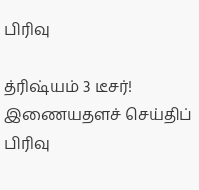பிரிவு

த்ரிஷ்யம் 3 டீசர்!
இணையதளச் செய்திப் பிரிவு